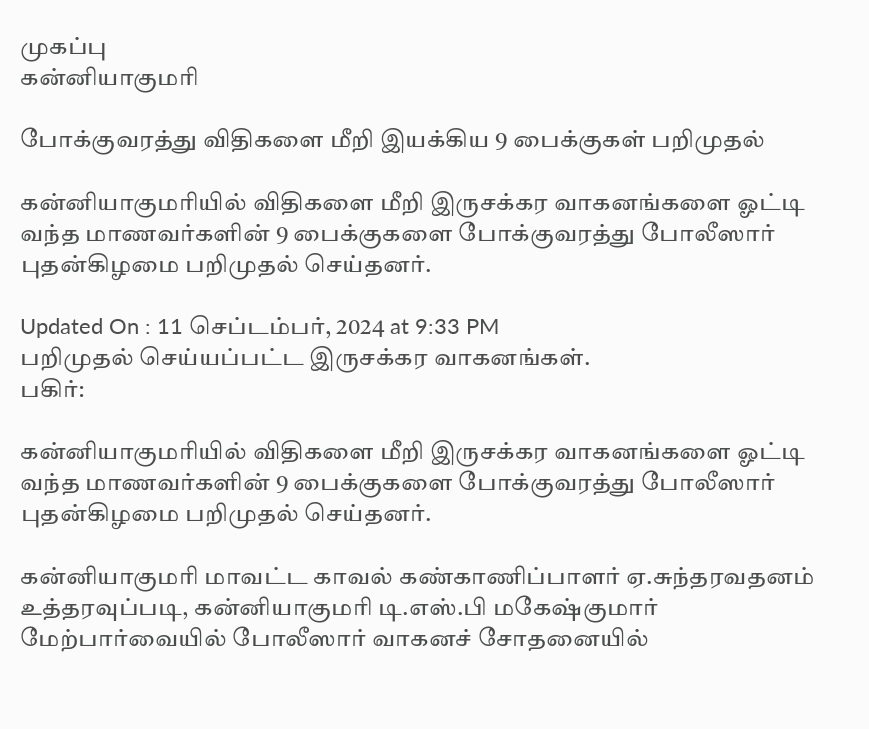முகப்பு
கன்னியாகுமரி

போக்குவரத்து விதிகளை மீறி இயக்கிய 9 பைக்குகள் பறிமுதல்

கன்னியாகுமரியில் விதிகளை மீறி இருசக்கர வாகனங்களை ஓட்டி வந்த மாணவர்களின் 9 பைக்குகளை போக்குவரத்து போலீஸார் புதன்கிழமை பறிமுதல் செய்தனர்.

Updated On : 11 செப்டம்பர், 2024 at 9:33 PM
பறிமுதல் செய்யப்பட்ட இருசக்கர வாகனங்கள்.
பகிர்:

கன்னியாகுமரியில் விதிகளை மீறி இருசக்கர வாகனங்களை ஓட்டி வந்த மாணவர்களின் 9 பைக்குகளை போக்குவரத்து போலீஸார் புதன்கிழமை பறிமுதல் செய்தனர்.

கன்னியாகுமரி மாவட்ட காவல் கண்காணிப்பாளர் ஏ.சுந்தரவதனம் உத்தரவுப்படி, கன்னியாகுமரி டி.எஸ்.பி மகேஷ்குமார் மேற்பார்வையில் போலீஸார் வாகனச் சோதனையில்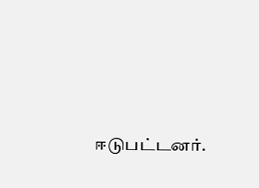ஈடுபட்டனர்.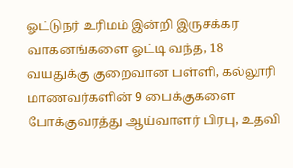ஓட்டுநர் உரிமம் இன்றி இருசக்கர வாகனங்களை ஓட்டி வந்த, 18 வயதுக்கு குறைவான பள்ளி, கல்லூரி மாணவர்களின் 9 பைக்குகளை போக்குவரத்து ஆய்வாளர் பிரபு, உதவி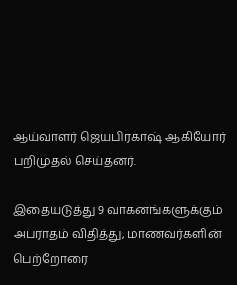ஆய்வாளர் ஜெயபிரகாஷ் ஆகியோர் பறிமுதல் செய்தனர்.

இதையடுத்து 9 வாகனங்களுக்கும் அபராதம் விதித்து, மாணவர்களின் பெற்றோரை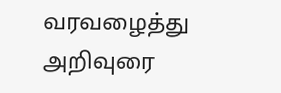வரவழைத்து அறிவுரை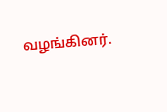வழங்கினர்.